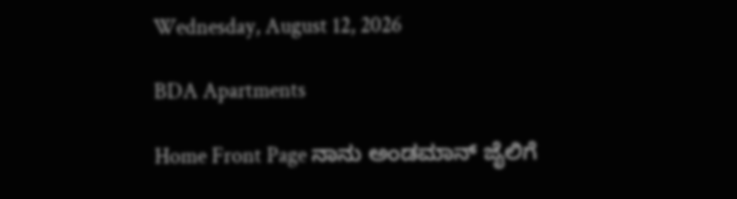Wednesday, August 12, 2026

BDA Apartments

Home Front Page ನಾನು ಅಂಡಮಾನ್ ಜೈಲಿಗೆ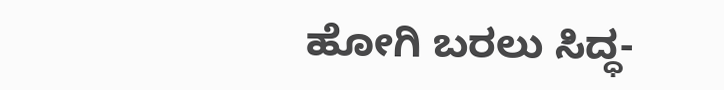ಹೋಗಿ ಬರಲು ಸಿದ್ಧ-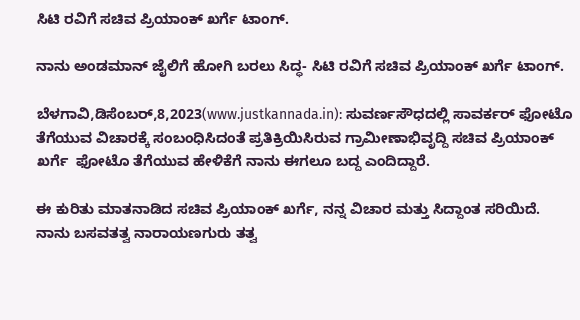ಸಿಟಿ ರವಿಗೆ ಸಚಿವ ಪ್ರಿಯಾಂಕ್ ಖರ್ಗೆ ಟಾಂಗ್.

ನಾನು ಅಂಡಮಾನ್ ಜೈಲಿಗೆ ಹೋಗಿ ಬರಲು ಸಿದ್ಧ- ಸಿಟಿ ರವಿಗೆ ಸಚಿವ ಪ್ರಿಯಾಂಕ್ ಖರ್ಗೆ ಟಾಂಗ್.

ಬೆಳಗಾವಿ,ಡಿಸೆಂಬರ್,8,2023(www.justkannada.in): ಸುವರ್ಣಸೌಧದಲ್ಲಿ ಸಾವರ್ಕರ್ ಫೋಟೊ ತೆಗೆಯುವ ವಿಚಾರಕ್ಕೆ ಸಂಬಂಧಿಸಿದಂತೆ ಪ್ರತಿಕ್ರಿಯಿಸಿರುವ ಗ್ರಾಮೀಣಾಭಿವೃದ್ದಿ ಸಚಿವ ಪ್ರಿಯಾಂಕ್ ಖರ್ಗೆ  ಫೋಟೊ ತೆಗೆಯುವ ಹೇಳಿಕೆಗೆ ನಾನು ಈಗಲೂ ಬದ್ದ ಎಂದಿದ್ದಾರೆ.

ಈ ಕುರಿತು ಮಾತನಾಡಿದ ಸಚಿವ ಪ್ರಿಯಾಂಕ್ ಖರ್ಗೆ, ನನ್ನ ವಿಚಾರ ಮತ್ತು ಸಿದ್ದಾಂತ ಸರಿಯಿದೆ. ನಾನು ಬಸವತತ್ವ ನಾರಾಯಣಗುರು ತತ್ವ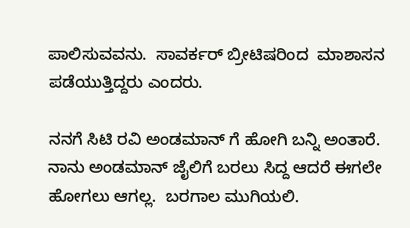ಪಾಲಿಸುವವನು.  ಸಾವರ್ಕರ್ ಬ್ರೀಟಿಷರಿಂದ  ಮಾಶಾಸನ ಪಡೆಯುತ್ತಿದ್ದರು ಎಂದರು.

ನನಗೆ ಸಿಟಿ ರವಿ ಅಂಡಮಾನ್ ಗೆ ಹೋಗಿ ಬನ್ನಿ ಅಂತಾರೆ.  ನಾನು ಅಂಡಮಾನ್ ಜೈಲಿಗೆ ಬರಲು ಸಿದ್ದ ಆದರೆ ಈಗಲೇ ಹೋಗಲು ಆಗಲ್ಲ.  ಬರಗಾಲ ಮುಗಿಯಲಿ.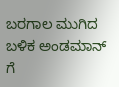ಬರಗಾಲ ಮುಗಿದ ಬಳಿಕ ಅಂಡಮಾನ್ ಗೆ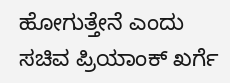ಹೋಗುತ್ತೇನೆ ಎಂದು ಸಚಿವ ಪ್ರಿಯಾಂಕ್ ಖರ್ಗೆ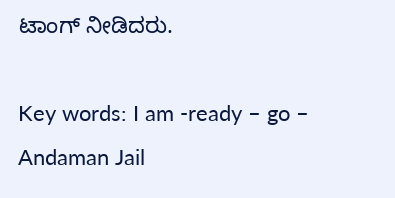ಟಾಂಗ್ ನೀಡಿದರು.

Key words: I am -ready – go – Andaman Jail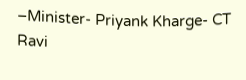–Minister- Priyank Kharge- CT Ravi